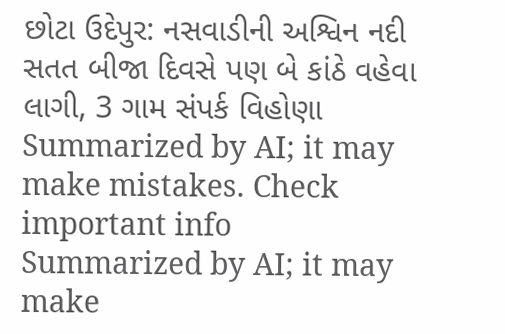છોટા ઉદેપુર: નસવાડીની અશ્વિન નદી સતત બીજા દિવસે પણ બે કાંઠે વહેવા લાગી, 3 ગામ સંપર્ક વિહોણા
Summarized by AI; it may make mistakes. Check important info
Summarized by AI; it may make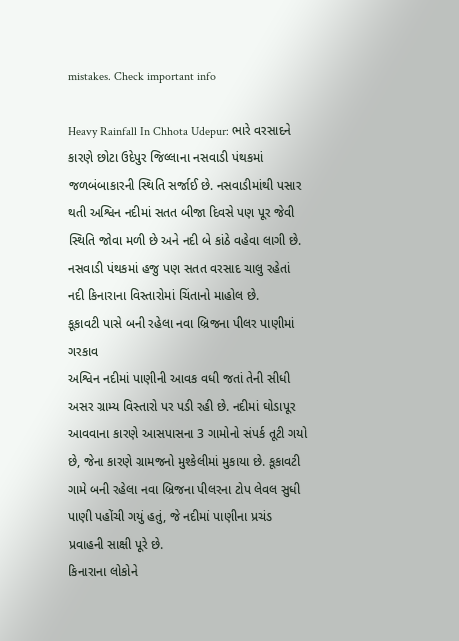mistakes. Check important info

Heavy Rainfall In Chhota Udepur: ભારે વરસાદને કારણે છોટા ઉદેપુર જિલ્લાના નસવાડી પંથકમાં જળબંબાકારની સ્થિતિ સર્જાઈ છે. નસવાડીમાંથી પસાર થતી અશ્વિન નદીમાં સતત બીજા દિવસે પણ પૂર જેવી સ્થિતિ જોવા મળી છે અને નદી બે કાંઠે વહેવા લાગી છે. નસવાડી પંથકમાં હજુ પણ સતત વરસાદ ચાલુ રહેતાં નદી કિનારાના વિસ્તારોમાં ચિંતાનો માહોલ છે.
કૂકાવટી પાસે બની રહેલા નવા બ્રિજના પીલર પાણીમાં ગરકાવ
અશ્વિન નદીમાં પાણીની આવક વધી જતાં તેની સીધી અસર ગ્રામ્ય વિસ્તારો પર પડી રહી છે. નદીમાં ઘોડાપૂર આવવાના કારણે આસપાસના 3 ગામોનો સંપર્ક તૂટી ગયો છે, જેના કારણે ગ્રામજનો મુશ્કેલીમાં મુકાયા છે. કૂકાવટી ગામે બની રહેલા નવા બ્રિજના પીલરના ટોપ લેવલ સુધી પાણી પહોંચી ગયું હતું, જે નદીમાં પાણીના પ્રચંડ પ્રવાહની સાક્ષી પૂરે છે.
કિનારાના લોકોને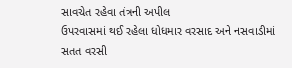સાવચેત રહેવા તંત્રની અપીલ
ઉપરવાસમાં થઈ રહેલા ધોધમાર વરસાદ અને નસવાડીમાં સતત વરસી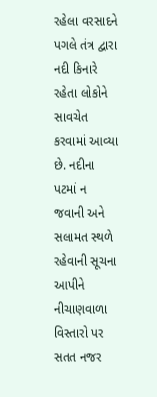રહેલા વરસાદને પગલે તંત્ર દ્વારા નદી કિનારે રહેતા લોકોને સાવચેત કરવામાં આવ્યા છે. નદીના પટમાં ન જવાની અને સલામત સ્થળે રહેવાની સૂચના આપીને નીચાણવાળા વિસ્તારો પર સતત નજર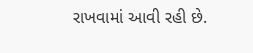રાખવામાં આવી રહી છે.